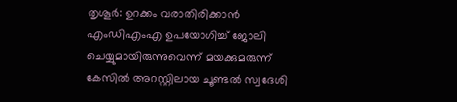തൃശൂര്‍: ഉറക്കം വരാതിരിക്കാന്‍ എംഡിഎംഎ ഉപയോഗിച്ച് ജോലി ചെയ്യുമായിരുന്നുവെന്ന് മയക്കുമരുന്ന് കേസില്‍ അറസ്റ്റിലായ ചൂണ്ടല്‍ സ്വദേശി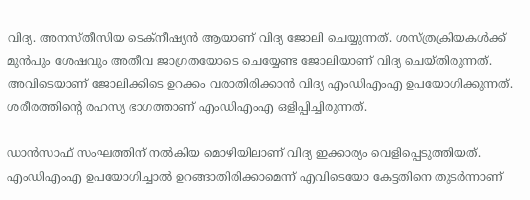വിദ്യ. അനസ്തീസിയ ടെക്‌നീഷ്യന്‍ ആയാണ് വിദ്യ ജോലി ചെയ്യുന്നത്. ശസ്ത്രക്രിയകള്‍ക്ക് മുന്‍പും ശേഷവും അതീവ ജാഗ്രതയോടെ ചെയ്യേണ്ട ജോലിയാണ് വിദ്യ ചെയ്തിരുന്നത്. അവിടെയാണ് ജോലിക്കിടെ ഉറക്കം വരാതിരിക്കാന്‍ വിദ്യ എംഡിഎംഎ ഉപയോഗിക്കുന്നത്. ശരീരത്തിന്റെ രഹസ്യ ഭാഗത്താണ് എംഡിഎംഎ ഒളിപ്പിച്ചിരുന്നത്.

ഡാന്‍സാഫ് സംഘത്തിന് നല്‍കിയ മൊഴിയിലാണ് വിദ്യ ഇക്കാര്യം വെളിപ്പെടുത്തിയത്. എംഡിഎംഎ ഉപയോഗിച്ചാല്‍ ഉറങ്ങാതിരിക്കാമെന്ന് എവിടെയോ കേട്ടതിനെ തുടര്‍ന്നാണ്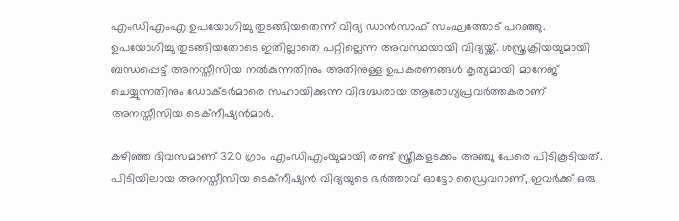എംഡിഎംഎ ഉപയോഗിച്ചു തുടങ്ങിയതെന്ന് വിദ്യ ഡാന്‍സാഫ് സംഘത്തോട് പറഞ്ഞു. ഉപയോഗിച്ചു തുടങ്ങിയതോടെ ഇതില്ലാതെ പറ്റില്ലെന്ന അവസ്ഥയായി വിദ്യയ്ക്ക്. ശസ്ത്രക്രിയയുമായി ബന്ധപ്പെട്ട് അനസ്തീസിയ നല്‍കുന്നതിനും അതിനുള്ള ഉപകരണങ്ങള്‍ കൃത്യമായി മാനേജ് ചെയ്യുന്നതിനും ഡോക്ടര്‍മാരെ സഹായിക്കുന്ന വിദഗ്ദ്ധരായ ആരോഗ്യപ്രവര്‍ത്തകരാണ് അനസ്തീസിയ ടെക്‌നീഷ്യന്‍മാര്‍.

കഴിഞ്ഞ ദിവസമാണ് 320 ഗ്രാം എംഡിഎംയുമായി രണ്ട് സ്ത്രീകളടക്കം അഞ്ചു പേരെ പിടികൂടിയത്. പിടിയിലായ അനസ്തീസിയ ടെക്‌നീഷ്യന്‍ വിദ്യയുടെ ഭര്‍ത്താവ് ഓട്ടോ ഡ്രൈവറാണ്, ഇവര്‍ക്ക് ഒരു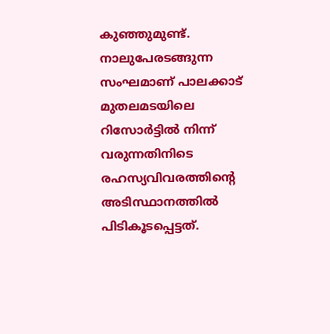കുഞ്ഞുമുണ്ട്. നാലുപേരടങ്ങുന്ന സംഘമാണ് പാലക്കാട് മുതലമടയിലെ റിസോര്‍ട്ടില്‍ നിന്ന് വരുന്നതിനിടെ രഹസ്യവിവരത്തിന്റെ അടിസ്ഥാനത്തില്‍ പിടികൂടപ്പെട്ടത്.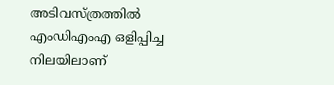അടിവസ്ത്രത്തില്‍ എംഡിഎംഎ ഒളിപ്പിച്ച നിലയിലാണ്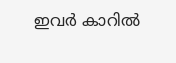ഇവര്‍ കാറില്‍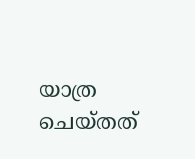യാത്ര ചെയ്തത്